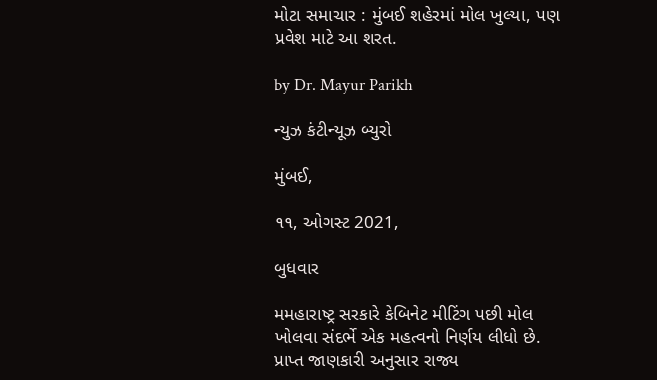મોટા સમાચાર : મુંબઈ શહેરમાં મોલ ખુલ્યા, પણ પ્રવેશ માટે આ શરત.

by Dr. Mayur Parikh

ન્યુઝ કંટીન્યૂઝ બ્યુરો

મુંબઈ,

૧૧, ઓગસ્ટ 2021,

બુધવાર

મમહારાષ્ટ્ર સરકારે કેબિનેટ મીટિંગ પછી મોલ ખોલવા સંદર્ભે એક મહત્વનો નિર્ણય લીધો છે. પ્રાપ્ત જાણકારી અનુસાર રાજ્ય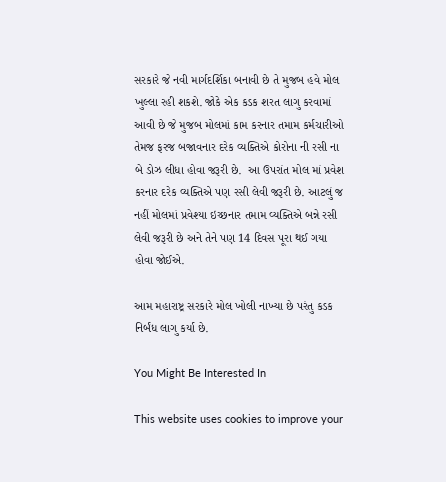સરકારે જે નવી માર્ગદર્શિકા બનાવી છે તે મુજબ હવે મોલ ખુલ્લા રહી શકશે. જોકે એક કડક શરત લાગુ કરવામાં આવી છે જે મુજબ મોલમાં કામ કરનાર તમામ કર્મચારીઓ તેમજ ફરજ બજાવનાર દરેક વ્યક્તિએ કોરોના ની રસી ના બે ડોઝ લીધા હોવા જરૂરી છે.  આ ઉપરાંત મોલ માં પ્રવેશ કરનાર દરેક વ્યક્તિએ પણ રસી લેવી જરૂરી છે. આટલું જ નહીં મોલમાં પ્રવેશ્યા ઇચ્છનાર તમામ વ્યક્તિએ બન્ને રસી લેવી જરૂરી છે અને તેને પણ 14 દિવસ પૂરા થઈ ગયા હોવા જોઈએ.

આમ મહારાષ્ટ્ર સરકારે મોલ ખોલી નાખ્યા છે પરંતુ કડક નિર્બંધ લાગુ કર્યા છે.

You Might Be Interested In

This website uses cookies to improve your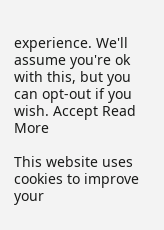experience. We'll assume you're ok with this, but you can opt-out if you wish. Accept Read More

This website uses cookies to improve your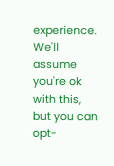experience. We'll assume you're ok with this, but you can opt-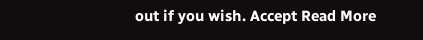out if you wish. Accept Read More